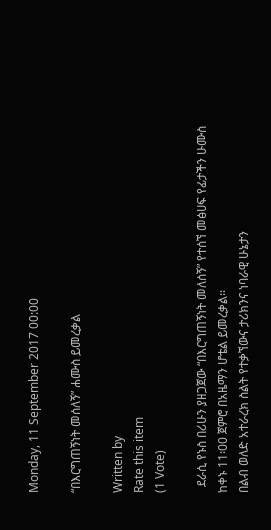Monday, 11 September 2017 00:00

“በእርግጠኝነት መሰለኝ” ሐሙስ ይመረቃል

Written by
Rate this item
(1 Vote)

  ደራሲ የኑስ በሪሁን ያዘጋጀው “በእርግጠኝነት መለሰኝ” የተሰኘ መፅሀፍ የፊታችን ሁሙስ ከቀኑ 11፡00 ጀምሮ በአዜማን ሆቴል ይመረቃል፡፡
በልብ ወለድ አተራረክ ስልት የተቃኘውና ታሪክንና ነባራዊ ሁኔታን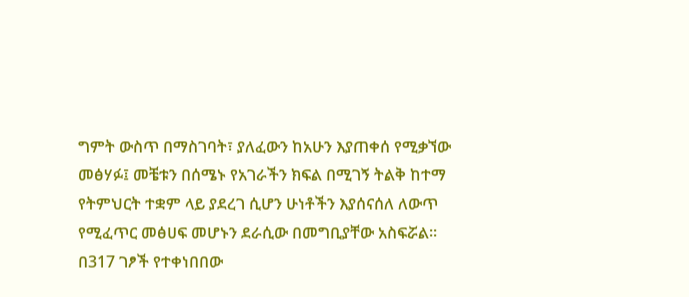ግምት ውስጥ በማስገባት፣ ያለፈውን ከአሁን እያጠቀሰ የሚቃኘው መፅሃፉ፤ መቼቱን በሰሜኑ የአገራችን ክፍል በሚገኝ ትልቅ ከተማ የትምህርት ተቋም ላይ ያደረገ ሲሆን ሁነቶችን እያሰናሰለ ለውጥ የሚፈጥር መፅሀፍ መሆኑን ደራሲው በመግቢያቸው አስፍሯል፡፡ በ317 ገፆች የተቀነበበው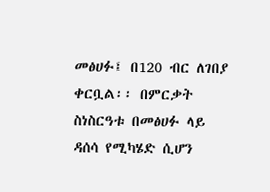መፅሀፉ፤ በ120 ብር ለገበያ ቀርቧል፡፡ በምርቃት ስነስርዓቱ በመፅሀፉ ላይ ዳሰሳ የሚካሄድ ሲሆን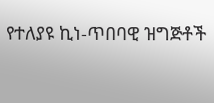የተለያዩ ኪነ-ጥበባዊ ዝግጅቶች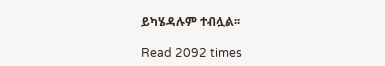ይካሄዳሉም ተብሏል፡፡

Read 2092 times